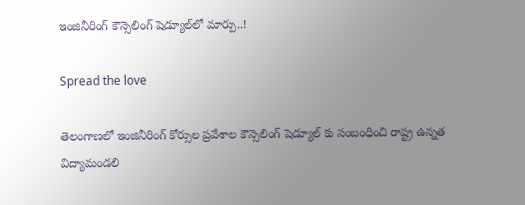ఇంజినీరింగ్ కౌన్సెలింగ్ షెడ్యూల్‌లో మార్పు..!

Spread the love

తెలంగాణలో ఇంజినీరింగ్ కోర్సుల ప్రవేశాల కౌన్సెలింగ్ షెడ్యూల్ కు సంబంధించి రాష్ట్ర ఉన్నత విద్యామండలి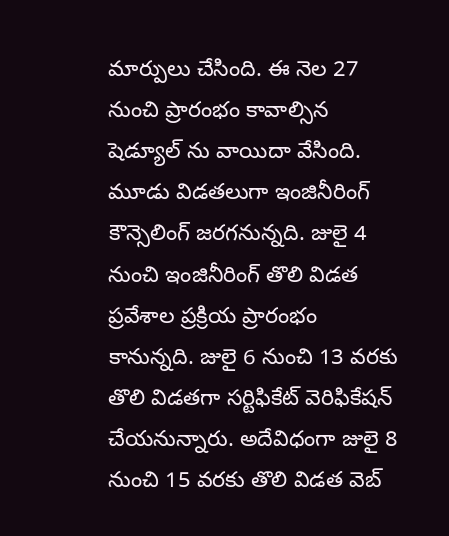మార్పులు చేసింది. ఈ నెల 27 నుంచి ప్రారంభం కావాల్సిన షెడ్యూల్ ను వాయిదా వేసింది. మూడు విడతలుగా ఇంజినీరింగ్ కౌన్సెలింగ్ జరగనున్నది. జులై 4 నుంచి ఇంజినీరింగ్ తొలి విడత ప్రవేశాల ప్రక్రియ ప్రారంభం కానున్నది. జులై 6 నుంచి 13 వరకు తొలి విడతగా సర్టిఫికేట్ వెరిఫికేషన్ చేయనున్నారు. అదేవిధంగా జులై 8 నుంచి 15 వరకు తొలి విడత వెబ్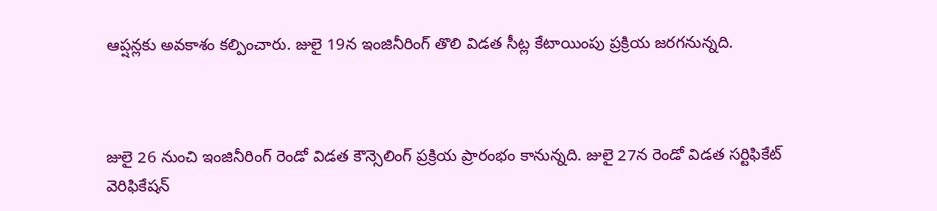ఆప్షన్లకు అవకాశం కల్పించారు. జులై 19న ఇంజినీరింగ్ తొలి విడత సీట్ల కేటాయింపు ప్రక్రియ జరగనున్నది.



జులై 26 నుంచి ఇంజినీరింగ్ రెండో విడత కౌన్సెలింగ్ ప్రక్రియ ప్రారంభం కానున్నది. జులై 27న రెండో విడత సర్టిఫికేట్ వెరిఫికేషన్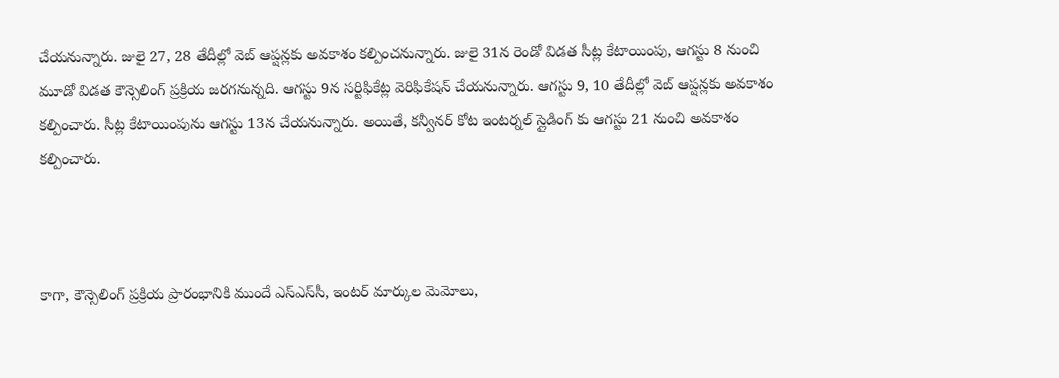చేయనున్నారు. జులై 27, 28 తేదీల్లో వెబ్ ఆప్షన్లకు అవకాశం కల్పించనున్నారు. జులై 31న రెండో విడత సీట్ల కేటాయింపు, ఆగస్టు 8 నుంచి మూడో విడత కౌన్సెలింగ్ ప్రక్రియ జరగనున్నది. ఆగస్టు 9న సర్టిఫికేట్ల వెరిఫికేషన్ చేయనున్నారు. ఆగస్టు 9, 10 తేదీల్లో వెబ్ ఆప్షన్లకు అవకాశం కల్పించారు. సీట్ల కేటాయింపును ఆగస్టు 13న చేయనున్నారు. అయితే, కన్వీనర్ కోట ఇంటర్నల్ స్లైడింగ్ కు ఆగస్టు 21 నుంచి అవకాశం కల్పించారు.



కాగా, కౌన్సెలింగ్ ప్రక్రియ ప్రారంభానికి ముందే ఎస్ఎస్‌సీ, ఇంటర్ మార్కుల మెమోలు,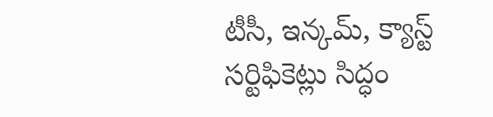టీసీ, ఇన్కమ్, క్యాస్ట్ సర్టిఫికెట్లు సిద్ధం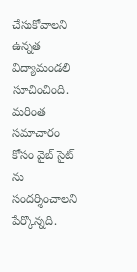చేసుకోవాలని ఉన్నత విద్యామండలి సూచించింది. మరింత సమాచారం కోసం వైబ్ సైట్ ను సందర్శించాలని పేర్కొన్నది.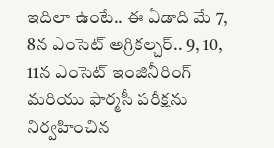ఇదిలా ఉంటే.. ఈ ఏడాది మే 7, 8న ఎంసెట్ అగ్రికల్చర్.. 9, 10, 11న ఎంసెట్ ఇంజినీరింగ్ మరియు ఫార్మసీ పరీక్షను నిర్వహించిన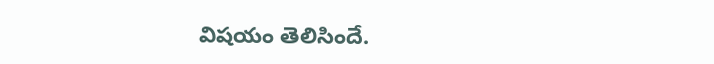విషయం తెలిసిందే.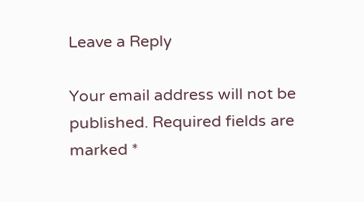Leave a Reply

Your email address will not be published. Required fields are marked *